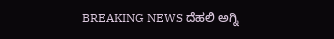BREAKING NEWS ದೆಹಲಿ ಅಗ್ನಿ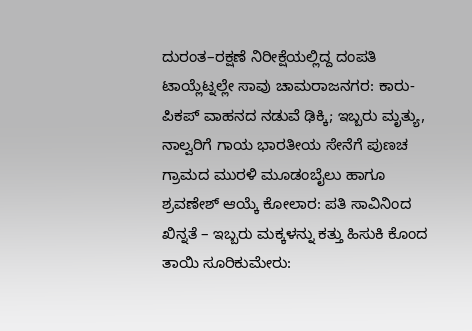ದುರಂತ–ರಕ್ಷಣೆ ನಿರೀಕ್ಷೆಯಲ್ಲಿದ್ದ ದಂಪತಿ ಟಾಯ್ಲೆಟ್ನಲ್ಲೇ ಸಾವು ಚಾಮರಾಜನಗರ: ಕಾರು-ಪಿಕಪ್ ವಾಹನದ ನಡುವೆ ಢಿಕ್ಕಿ; ಇಬ್ಬರು ಮೃತ್ಯು, ನಾಲ್ವರಿಗೆ ಗಾಯ ಭಾರತೀಯ ಸೇನೆಗೆ ಪುಣಚ ಗ್ರಾಮದ ಮುರಳಿ ಮೂಡಂಬೈಲು ಹಾಗೂ ಶ್ರವಣೇಶ್ ಆಯ್ಕೆ ಕೋಲಾರ: ಪತಿ ಸಾವಿನಿಂದ ಖಿನ್ನತೆ – ಇಬ್ಬರು ಮಕ್ಕಳನ್ನು ಕತ್ತು ಹಿಸುಕಿ ಕೊಂದ ತಾಯಿ ಸೂರಿಕುಮೇರು: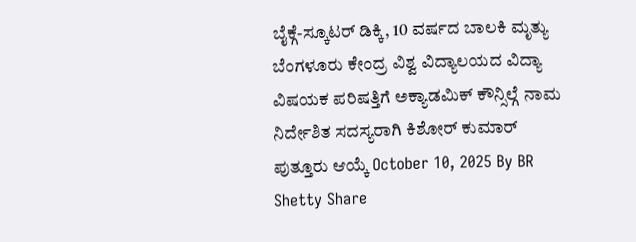ಬೈಕ್ಗೆ-ಸ್ಕೂಟರ್ ಡಿಕ್ಕಿ, 10 ವರ್ಷದ ಬಾಲಕಿ ಮೃತ್ಯು ಬೆಂಗಳೂರು ಕೇಂದ್ರ ವಿಶ್ವ ವಿದ್ಯಾಲಯದ ವಿದ್ಯಾ ವಿಷಯಕ ಪರಿಷತ್ತಿಗೆ ಅಕ್ಯಾಡಮಿಕ್ ಕೌನ್ಸಿಲ್ಗೆ ನಾಮ ನಿರ್ದೇಶಿತ ಸದಸ್ಯರಾಗಿ ಕಿಶೋರ್ ಕುಮಾರ್ ಪುತ್ತೂರು ಆಯ್ಕೆ October 10, 2025 By BR Shetty Share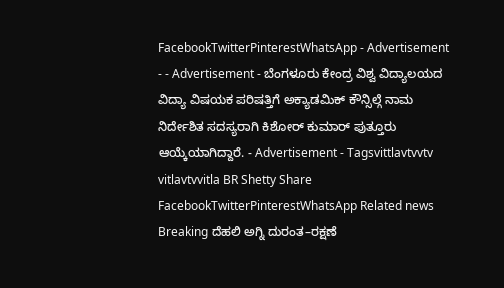FacebookTwitterPinterestWhatsApp - Advertisement - - Advertisement - ಬೆಂಗಳೂರು ಕೇಂದ್ರ ವಿಶ್ವ ವಿದ್ಯಾಲಯದ ವಿದ್ಯಾ ವಿಷಯಕ ಪರಿಷತ್ತಿಗೆ ಅಕ್ಯಾಡಮಿಕ್ ಕೌನ್ಸಿಲ್ಗೆ ನಾಮ ನಿರ್ದೇಶಿತ ಸದಸ್ಯರಾಗಿ ಕಿಶೋರ್ ಕುಮಾರ್ ಪುತ್ತೂರು ಆಯ್ಕೆಯಾಗಿದ್ದಾರೆ. - Advertisement - Tagsvittlavtvvtv vitlavtvvitla BR Shetty Share FacebookTwitterPinterestWhatsApp Related news Breaking ದೆಹಲಿ ಅಗ್ನಿ ದುರಂತ–ರಕ್ಷಣೆ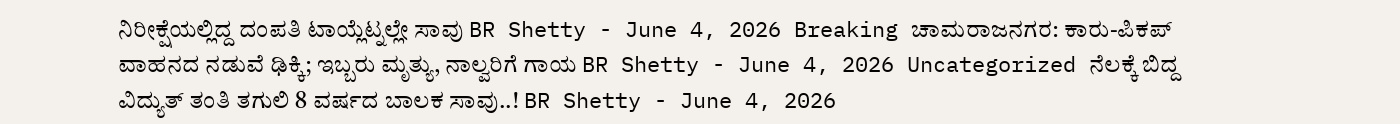ನಿರೀಕ್ಷೆಯಲ್ಲಿದ್ದ ದಂಪತಿ ಟಾಯ್ಲೆಟ್ನಲ್ಲೇ ಸಾವು BR Shetty - June 4, 2026 Breaking ಚಾಮರಾಜನಗರ: ಕಾರು-ಪಿಕಪ್ ವಾಹನದ ನಡುವೆ ಢಿಕ್ಕಿ; ಇಬ್ಬರು ಮೃತ್ಯು, ನಾಲ್ವರಿಗೆ ಗಾಯ BR Shetty - June 4, 2026 Uncategorized ನೆಲಕ್ಕೆ ಬಿದ್ದ ವಿದ್ಯುತ್ ತಂತಿ ತಗುಲಿ 8 ವರ್ಷದ ಬಾಲಕ ಸಾವು..! BR Shetty - June 4, 2026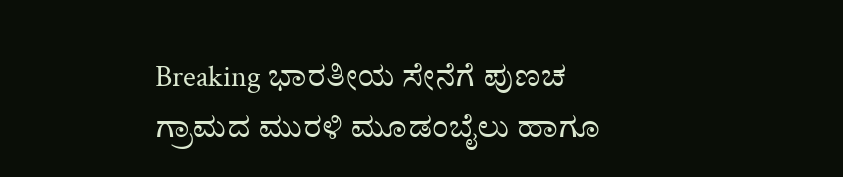Breaking ಭಾರತೀಯ ಸೇನೆಗೆ ಪುಣಚ ಗ್ರಾಮದ ಮುರಳಿ ಮೂಡಂಬೈಲು ಹಾಗೂ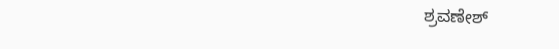ಶ್ರವಣೇಶ್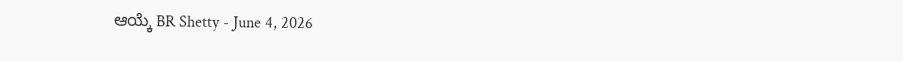ಆಯ್ಕೆ BR Shetty - June 4, 2026